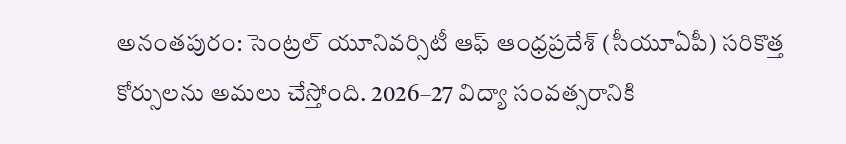అనంతపురం: సెంట్రల్ యూనివర్సిటీ ఆఫ్ ఆంధ్రప్రదేశ్ (సీయూఏపీ) సరికొత్త కోర్సులను అమలు చేస్తోంది. 2026–27 విద్యా సంవత్సరానికి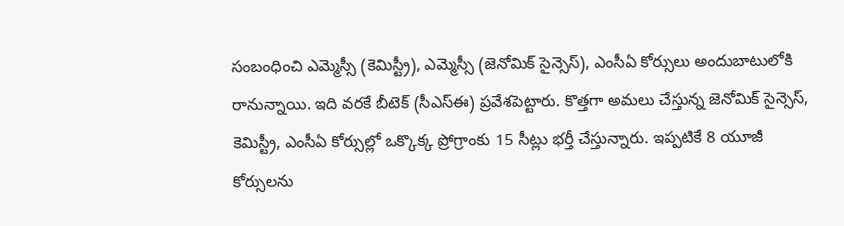సంబంధించి ఎమ్మెస్సీ (కెమిస్ట్రీ), ఎమ్మెస్సీ (జెనోమిక్ సైన్సెస్), ఎంసీఏ కోర్సులు అందుబాటులోకి రానున్నాయి. ఇది వరకే బీటెక్ (సీఎస్ఈ) ప్రవేశపెట్టారు. కొత్తగా అమలు చేస్తున్న జెనోమిక్ సైన్సెస్, కెమిస్ట్రీ, ఎంసీఏ కోర్సుల్లో ఒక్కొక్క ప్రోగ్రాంకు 15 సీట్లు భర్తీ చేస్తున్నారు. ఇప్పటికే 8 యూజీ కోర్సులను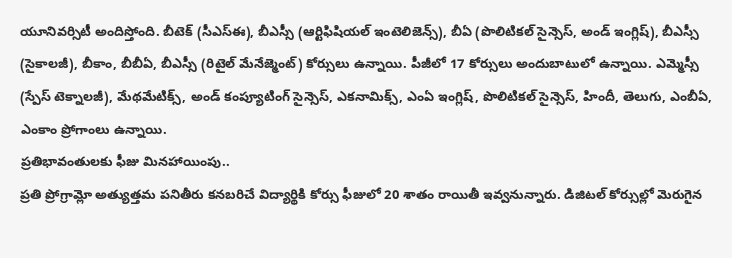యూనివర్సిటీ అందిస్తోంది. బీటెక్ (సీఎస్ఈ), బీఎస్సీ (ఆర్టిఫిషియల్ ఇంటెలిజెన్స్), బీఏ (పొలిటికల్ సైన్సెస్, అండ్ ఇంగ్లిష్), బీఎస్సీ (సైకాలజీ), బీకాం, బీబీఏ, బీఎస్సీ (రిటైల్ మేనేజ్మెంట్) కోర్సులు ఉన్నాయి. పీజీలో 17 కోర్సులు అందుబాటులో ఉన్నాయి. ఎమ్మెస్సీ (స్పేస్ టెక్నాలజీ), మేథమేటిక్స్, అండ్ కంప్యూటింగ్ సైన్సెస్, ఎకనామిక్స్, ఎంఏ ఇంగ్లిష్, పొలిటికల్ సైన్సెస్, హిందీ, తెలుగు, ఎంబీఏ, ఎంకాం ప్రోగాంలు ఉన్నాయి.
ప్రతిభావంతులకు ఫీజు మినహాయింపు..
ప్రతి ప్రోగ్రామ్లో అత్యుత్తమ పనితీరు కనబరిచే విద్యార్థికి కోర్సు ఫీజులో 20 శాతం రాయితీ ఇవ్వనున్నారు. డిజిటల్ కోర్సుల్లో మెరుగైన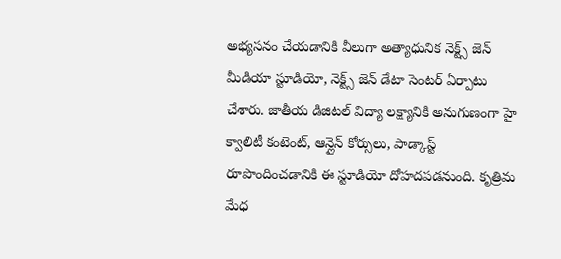అభ్యసనం చేయడానికి వీలుగా అత్యాధునిక నెక్ట్స్ జెన్ మీడియా స్టూడియో, నెక్ట్స్ జెన్ డేటా సెంటర్ ఏర్పాటు చేశారు. జాతీయ డిజిటల్ విద్యా లక్ష్యానికి అనుగుణంగా హై క్వాలిటీ కంటెంట్, ఆన్లైన్ కోర్సులు, పాడ్కాస్ట్ రూపొందించడానికి ఈ స్టూడియో దోహదపడనుంది. కృత్రిమ మేధ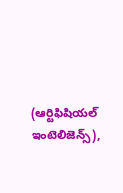(ఆర్టిఫిషియల్ ఇంటెలిజెన్స్),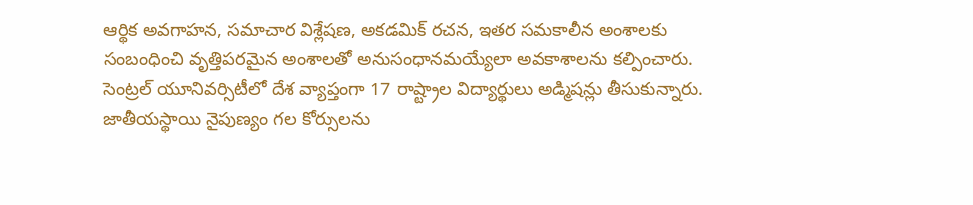ఆర్థిక అవగాహన, సమాచార విశ్లేషణ, అకడమిక్ రచన, ఇతర సమకాలీన అంశాలకు సంబంధించి వృత్తిపరమైన అంశాలతో అనుసంధానమయ్యేలా అవకాశాలను కల్పించారు. సెంట్రల్ యూనివర్సిటీలో దేశ వ్యాప్తంగా 17 రాష్ట్రాల విద్యార్థులు అడ్మిషన్లు తీసుకున్నారు. జాతీయస్థాయి నైపుణ్యం గల కోర్సులను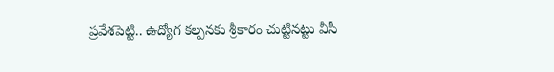ప్రవేశపెట్టి.. ఉద్యోగ కల్పనకు శ్రీకారం చుట్టినట్టు వీసీ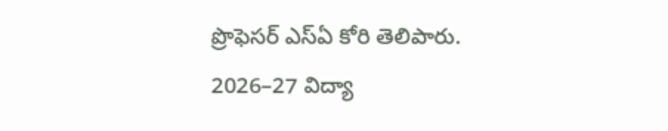ప్రొఫెసర్ ఎస్ఏ కోరి తెలిపారు.
2026–27 విద్యా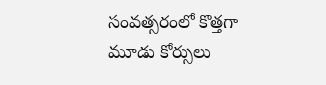సంవత్సరంలో కొత్తగా మూడు కోర్సులు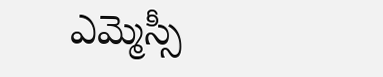ఎమ్మెస్సీ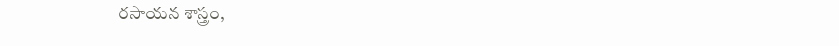రసాయన శాస్త్రం,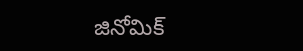జినోమిక్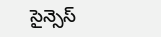సైన్సెస్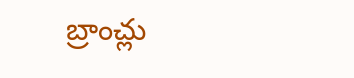బ్రాంచ్లు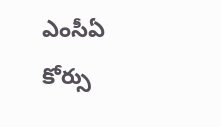ఎంసీఏ కోర్సు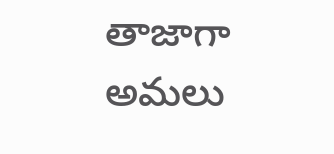తాజాగా అమలు